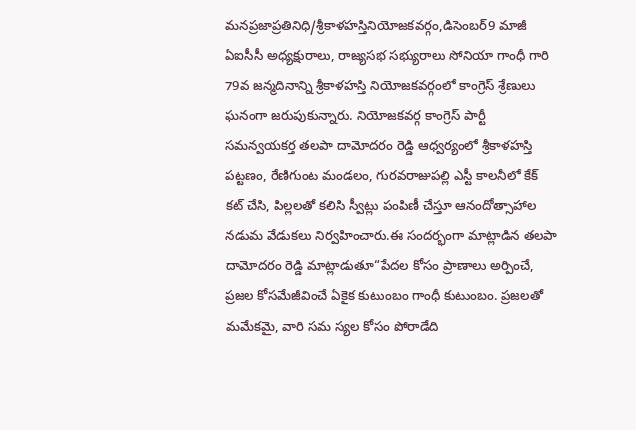మనప్రజాప్రతినిధి/శ్రీకాళహస్తినియోజకవర్గం,డిసెంబర్9 మాజీ ఏఐసీసీ అధ్యక్షురాలు, రాజ్యసభ సభ్యురాలు సోనియా గాంధీ గారి 79వ జన్మదినాన్ని శ్రీకాళహస్తి నియోజకవర్గంలో కాంగ్రెస్ శ్రేణులు ఘనంగా జరుపుకున్నారు. నియోజకవర్గ కాంగ్రెస్ పార్టీ సమన్వయకర్త తలపా దామోదరం రెడ్డి ఆధ్వర్యంలో శ్రీకాళహస్తి పట్టణం, రేణిగుంట మండలం, గురవరాజుపల్లి ఎస్టీ కాలనీలో కేక్ కట్ చేసి, పిల్లలతో కలిసి స్వీట్లు పంపిణీ చేస్తూ ఆనందోత్సాహాల నడుమ వేడుకలు నిర్వహించారు.ఈ సందర్భంగా మాట్లాడిన తలపా దామోదరం రెడ్డి మాట్లాడుతూ“పేదల కోసం ప్రాణాలు అర్పించే, ప్రజల కోసమేజీవించే ఏకైక కుటుంబం గాంధీ కుటుంబం. ప్రజలతో మమేకమై, వారి సమ స్యల కోసం పోరాడేది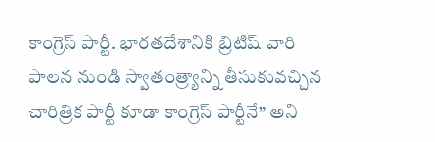కాంగ్రెస్ పార్టీ. భారతదేశానికి బ్రిటిష్ వారి పాలన నుండి స్వాతంత్ర్యాన్ని తీసుకువచ్చిన చారిత్రిక పార్టీ కూడా కాంగ్రెస్ పార్టీనే” అని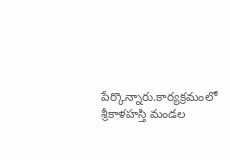పేర్కొన్నారు.కార్యక్రమంలో శ్రీకాళహస్తి మండల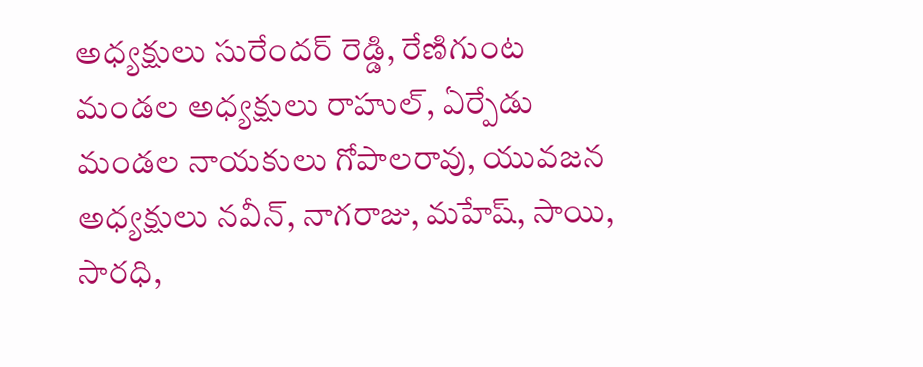అధ్యక్షులు సురేందర్ రెడ్డి, రేణిగుంట మండల అధ్యక్షులు రాహుల్, ఏర్పేడు మండల నాయకులు గోపాలరావు, యువజన అధ్యక్షులు నవీన్, నాగరాజు, మహేష్, సాయి, సారధి,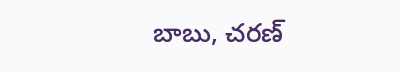బాబు, చరణ్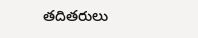తదితరులు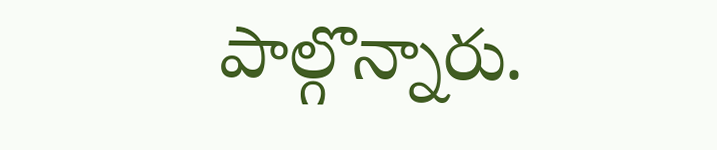పాల్గొన్నారు.